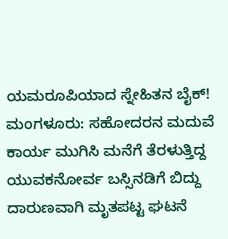ಯಮರೂಪಿಯಾದ ಸ್ನೇಹಿತನ ಬೈಕ್!
ಮಂಗಳೂರು: ಸಹೋದರನ ಮದುವೆ ಕಾರ್ಯ ಮುಗಿಸಿ ಮನೆಗೆ ತೆರಳುತ್ತಿದ್ದ ಯುವಕನೋರ್ವ ಬಸ್ಸಿನಡಿಗೆ ಬಿದ್ದು ದಾರುಣವಾಗಿ ಮೃತಪಟ್ಟ ಘಟನೆ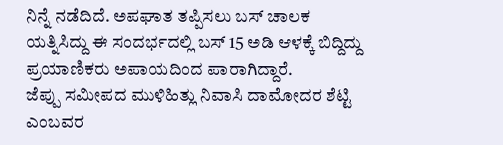ನಿನ್ನೆ ನಡೆದಿದೆ. ಅಪಘಾತ ತಪ್ಪಿಸಲು ಬಸ್ ಚಾಲಕ ಯತ್ನಿಸಿದ್ದು ಈ ಸಂದರ್ಭದಲ್ಲಿ ಬಸ್ 15 ಅಡಿ ಆಳಕ್ಕೆ ಬಿದ್ದಿದ್ದು ಪ್ರಯಾಣಿಕರು ಅಪಾಯದಿಂದ ಪಾರಾಗಿದ್ದಾರೆ.
ಜೆಪ್ಪು ಸಮೀಪದ ಮುಳಿಹಿತ್ಲು ನಿವಾಸಿ ದಾಮೋದರ ಶೆಟ್ಟಿ ಎಂಬವರ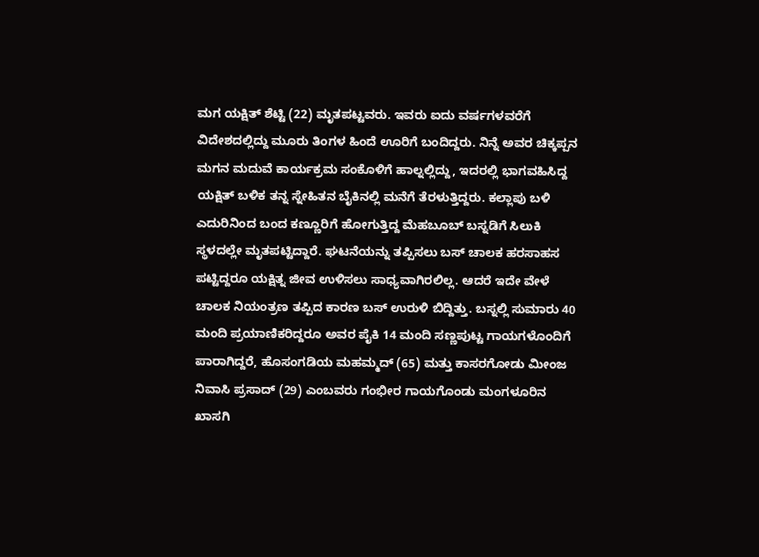ಮಗ ಯಕ್ಷಿತ್ ಶೆಟ್ಟಿ (22) ಮೃತಪಟ್ಟವರು. ಇವರು ಐದು ವರ್ಷಗಳವರೆಗೆ ವಿದೇಶದಲ್ಲಿದ್ದು ಮೂರು ತಿಂಗಳ ಹಿಂದೆ ಊರಿಗೆ ಬಂದಿದ್ದರು. ನಿನ್ನೆ ಅವರ ಚಿಕ್ಕಪ್ಪನ ಮಗನ ಮದುವೆ ಕಾರ್ಯಕ್ರಮ ಸಂಕೊಳಿಗೆ ಹಾಲ್ನಲ್ಲಿದ್ದು, ಇದರಲ್ಲಿ ಭಾಗವಹಿಸಿದ್ದ ಯಕ್ಷಿತ್ ಬಳಿಕ ತನ್ನ ಸ್ನೇಹಿತನ ಬೈಕಿನಲ್ಲಿ ಮನೆಗೆ ತೆರಳುತ್ತಿದ್ದರು. ಕಲ್ಲಾಪು ಬಳಿ ಎದುರಿನಿಂದ ಬಂದ ಕಣ್ಣೂರಿಗೆ ಹೋಗುತ್ತಿದ್ದ ಮೆಹಬೂಬ್ ಬಸ್ನಡಿಗೆ ಸಿಲುಕಿ ಸ್ಥಳದಲ್ಲೇ ಮೃತಪಟ್ಟಿದ್ದಾರೆ. ಘಟನೆಯನ್ನು ತಪ್ಪಿಸಲು ಬಸ್ ಚಾಲಕ ಹರಸಾಹಸ ಪಟ್ಟಿದ್ದರೂ ಯಕ್ಷಿತ್ನ ಜೀವ ಉಳಿಸಲು ಸಾಧ್ಯವಾಗಿರಲಿಲ್ಲ. ಆದರೆ ಇದೇ ವೇಳೆ ಚಾಲಕ ನಿಯಂತ್ರಣ ತಪ್ಪಿದ ಕಾರಣ ಬಸ್ ಉರುಳಿ ಬಿದ್ದಿತ್ತು. ಬಸ್ನಲ್ಲಿ ಸುಮಾರು 40 ಮಂದಿ ಪ್ರಯಾಣಿಕರಿದ್ದರೂ ಅವರ ಪೈಕಿ 14 ಮಂದಿ ಸಣ್ಣಪುಟ್ಟ ಗಾಯಗಳೊಂದಿಗೆ ಪಾರಾಗಿದ್ದರೆ, ಹೊಸಂಗಡಿಯ ಮಹಮ್ಮದ್ (65) ಮತ್ತು ಕಾಸರಗೋಡು ಮೀಂಜ ನಿವಾಸಿ ಪ್ರಸಾದ್ (29) ಎಂಬವರು ಗಂಭೀರ ಗಾಯಗೊಂಡು ಮಂಗಳೂರಿನ ಖಾಸಗಿ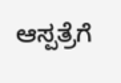ಆಸ್ಪತ್ರೆಗೆ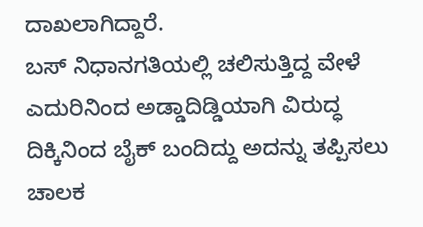ದಾಖಲಾಗಿದ್ದಾರೆ.
ಬಸ್ ನಿಧಾನಗತಿಯಲ್ಲಿ ಚಲಿಸುತ್ತಿದ್ದ ವೇಳೆ ಎದುರಿನಿಂದ ಅಡ್ಡಾದಿಡ್ಡಿಯಾಗಿ ವಿರುದ್ಧ ದಿಕ್ಕಿನಿಂದ ಬೈಕ್ ಬಂದಿದ್ದು ಅದನ್ನು ತಪ್ಪಿಸಲು ಚಾಲಕ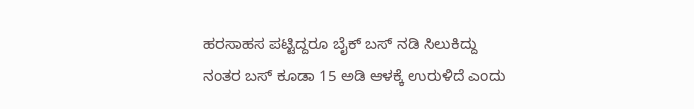ಹರಸಾಹಸ ಪಟ್ಟಿದ್ದರೂ ಬೈಕ್ ಬಸ್ ನಡಿ ಸಿಲುಕಿದ್ದು ನಂತರ ಬಸ್ ಕೂಡಾ 15 ಅಡಿ ಆಳಕ್ಕೆ ಉರುಳಿದೆ ಎಂದು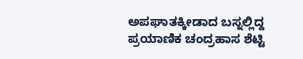ಅಪಘಾತಕ್ಕೀಡಾದ ಬಸ್ನಲ್ಲಿದ್ದ ಪ್ರಯಾಣಿಕ ಚಂದ್ರಹಾಸ ಶೆಟ್ಟಿ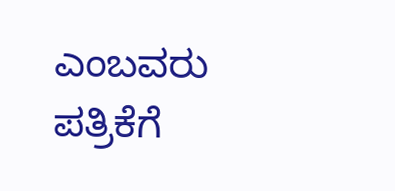ಎಂಬವರು ಪತ್ರಿಕೆಗೆ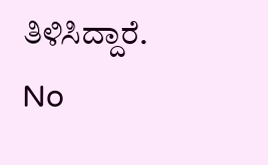ತಿಳಿಸಿದ್ದಾರೆ.
No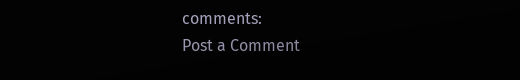comments:
Post a Comment